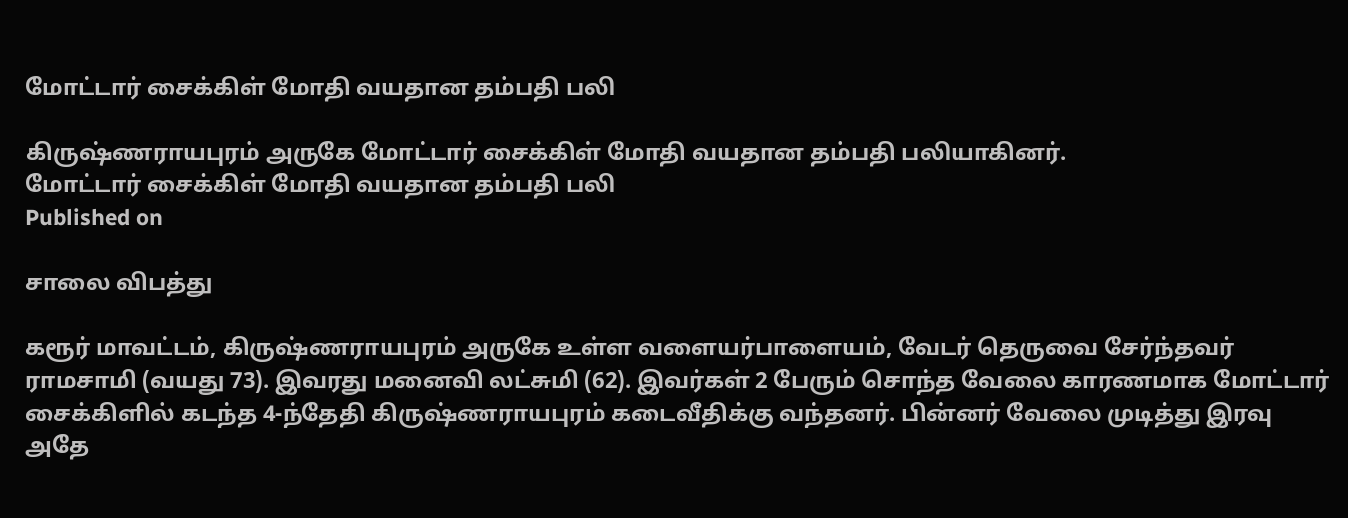மோட்டார் சைக்கிள் மோதி வயதான தம்பதி பலி

கிருஷ்ணராயபுரம் அருகே மோட்டார் சைக்கிள் மோதி வயதான தம்பதி பலியாகினர்.
மோட்டார் சைக்கிள் மோதி வயதான தம்பதி பலி
Published on

சாலை விபத்து

கரூர் மாவட்டம், கிருஷ்ணராயபுரம் அருகே உள்ள வளையர்பாளையம், வேடர் தெருவை சேர்ந்தவர் ராமசாமி (வயது 73). இவரது மனைவி லட்சுமி (62). இவர்கள் 2 பேரும் சொந்த வேலை காரணமாக மோட்டார் சைக்கிளில் கடந்த 4-ந்தேதி கிருஷ்ணராயபுரம் கடைவீதிக்கு வந்தனர். பின்னர் வேலை முடித்து இரவு அதே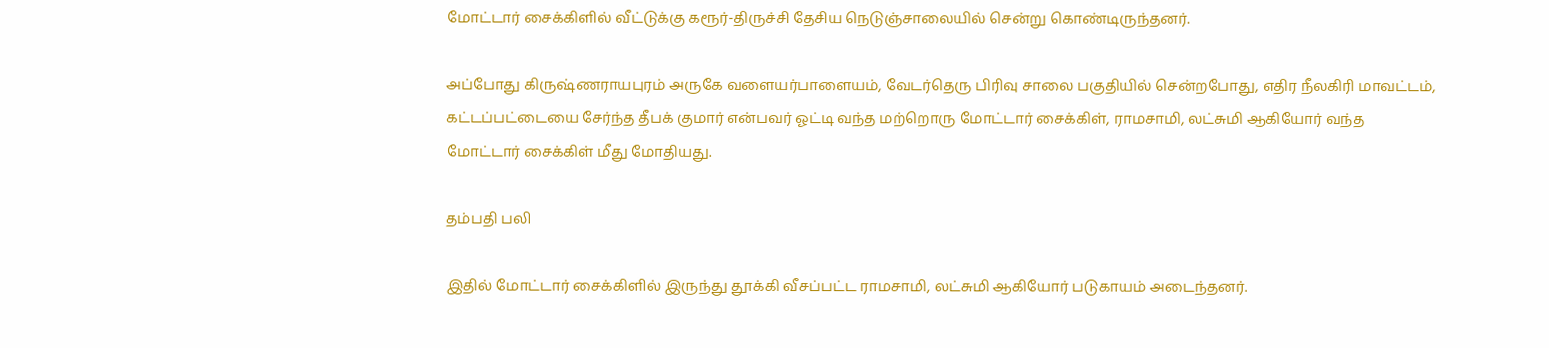மோட்டார் சைக்கிளில் வீட்டுக்கு கரூர்-திருச்சி தேசிய நெடுஞ்சாலையில் சென்று கொண்டிருந்தனர்.

அப்போது கிருஷ்ணராயபுரம் அருகே வளையர்பாளையம், வேடர்தெரு பிரிவு சாலை பகுதியில் சென்றபோது, எதிர நீலகிரி மாவட்டம், கட்டப்பட்டையை சேர்ந்த தீபக் குமார் என்பவர் ஓட்டி வந்த மற்றொரு மோட்டார் சைக்கிள், ராமசாமி, லட்சுமி ஆகியோர் வந்த மோட்டார் சைக்கிள் மீது மோதியது.

தம்பதி பலி

இதில் மோட்டார் சைக்கிளில் இருந்து தூக்கி வீசப்பட்ட ராமசாமி, லட்சுமி ஆகியோர் படுகாயம் அடைந்தனர்.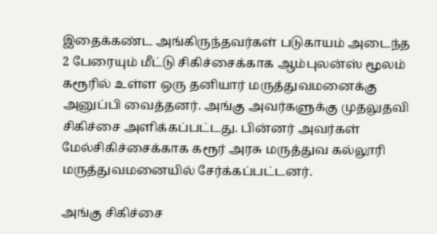இதைக்கண்ட அங்கிருந்தவர்கள் படுகாயம் அடைந்த 2 பேரையும் மீட்டு சிகிச்சைக்காக ஆம்புலன்ஸ் மூலம் கரூரில் உள்ள ஒரு தனியார் மருத்துவமனைக்கு அனுப்பி வைத்தனர். அங்கு அவர்களுக்கு முதலுதவி சிகிச்சை அளிக்கப்பட்டது. பின்னர் அவர்கள் மேல்சிகிச்சைக்காக கரூர் அரசு மருத்துவ கல்லூரி மருத்துவமனையில் சேர்க்கப்பட்டனர்.

அங்கு சிகிச்சை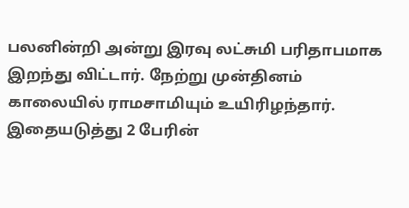பலனின்றி அன்று இரவு லட்சுமி பரிதாபமாக இறந்து விட்டார். நேற்று முன்தினம் காலையில் ராமசாமியும் உயிரிழந்தார். இதையடுத்து 2 பேரின்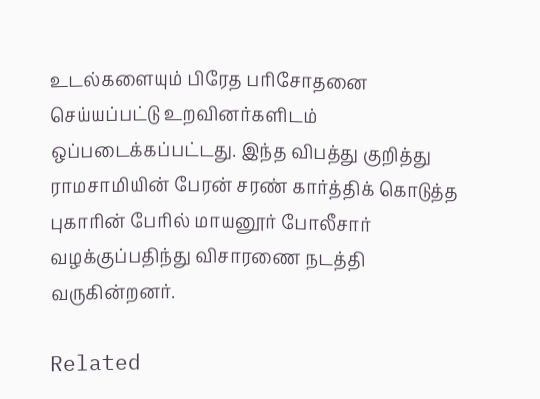உடல்களையும் பிரேத பரிசோதனை செய்யப்பட்டு உறவினர்களிடம் ஒப்படைக்கப்பட்டது. இந்த விபத்து குறித்து ராமசாமியின் பேரன் சரண் கார்த்திக் கொடுத்த புகாரின் பேரில் மாயனூர் போலீசார் வழக்குப்பதிந்து விசாரணை நடத்தி வருகின்றனர்.

Related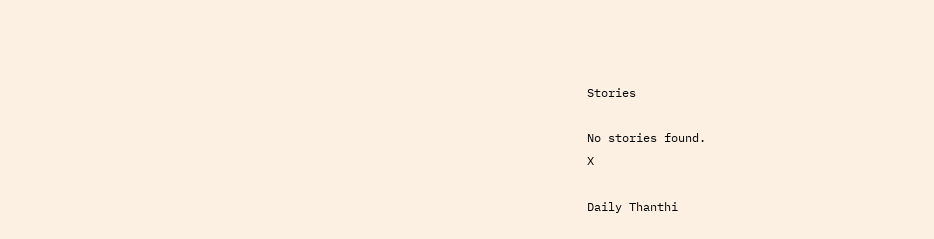Stories

No stories found.
X

Daily Thanthi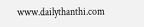www.dailythanthi.com